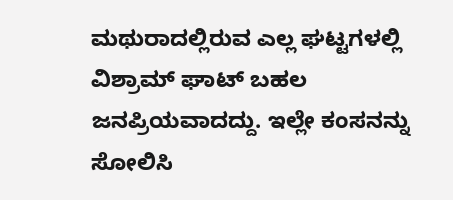ಮಥುರಾದಲ್ಲಿರುವ ಎಲ್ಲ ಘಟ್ಟಗಳಲ್ಲಿ ವಿಶ್ರಾಮ್ ಘಾಟ್ ಬಹಲ ಜನಪ್ರಿಯವಾದದ್ದು. ಇಲ್ಲೇ ಕಂಸನನ್ನು ಸೋಲಿಸಿ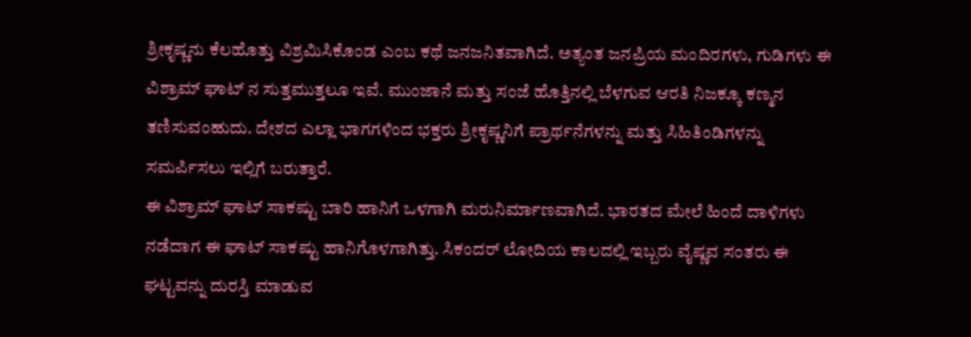ಶ್ರೀಕೃಷ್ಣನು ಕೆಲಹೊತ್ತು ವಿಶ್ರಮಿಸಿಕೊಂಡ ಎಂಬ ಕಥೆ ಜನಜನಿತವಾಗಿದೆ. ಅತ್ಯಂತ ಜನಪ್ರಿಯ ಮಂದಿರಗಳು, ಗುಡಿಗಳು ಈ ವಿಶ್ರಾಮ್ ಘಾಟ್ ನ ಸುತ್ತಮುತ್ತಲೂ ಇವೆ. ಮುಂಜಾನೆ ಮತ್ತು ಸಂಜೆ ಹೊತ್ತಿನಲ್ಲಿ ಬೆಳಗುವ ಆರತಿ ನಿಜಕ್ಕೂ ಕಣ್ಮನ ತಣಿಸುವಂಹುದು. ದೇಶದ ಎಲ್ಲಾ ಭಾಗಗಳಿಂದ ಭಕ್ತರು ಶ್ರೀಕೃಷ್ಣನಿಗೆ ಪ್ರಾರ್ಥನೆಗಳನ್ನು ಮತ್ತು ಸಿಹಿತಿಂಡಿಗಳನ್ನು ಸಮರ್ಪಿಸಲು ಇಲ್ಲಿಗೆ ಬರುತ್ತಾರೆ.
ಈ ವಿಶ್ರಾಮ್ ಘಾಟ್ ಸಾಕಷ್ಟು ಬಾರಿ ಹಾನಿಗೆ ಒಳಗಾಗಿ ಮರುನಿರ್ಮಾಣವಾಗಿದೆ. ಭಾರತದ ಮೇಲೆ ಹಿಂದೆ ದಾಳಿಗಳು ನಡೆದಾಗ ಈ ಘಾಟ್ ಸಾಕಷ್ಟು ಹಾನಿಗೊಳಗಾಗಿತ್ತು. ಸಿಕಂದರ್ ಲೋದಿಯ ಕಾಲದಲ್ಲಿ ಇಬ್ಬರು ವೈಷ್ಣವ ಸಂತರು ಈ ಘಟ್ಟವನ್ನು ದುರಸ್ತಿ ಮಾಡುವ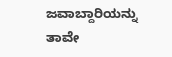ಜವಾಬ್ದಾರಿಯನ್ನು ತಾವೇ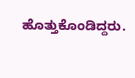ಹೊತ್ತುಕೊಂಡಿದ್ದರು.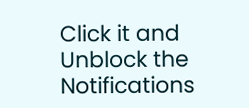Click it and Unblock the Notifications